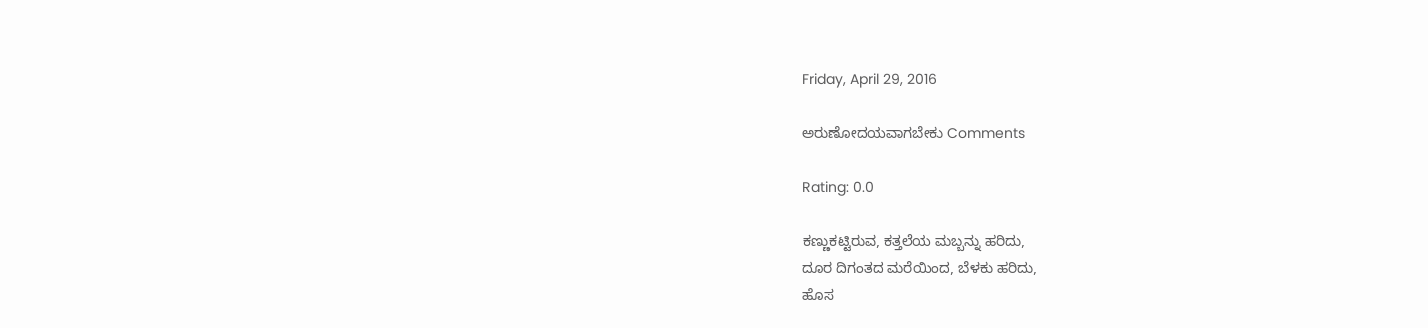Friday, April 29, 2016

ಅರುಣೋದಯವಾಗಬೇಕು Comments

Rating: 0.0

ಕಣ್ಣುಕಟ್ಟಿರುವ, ಕತ್ತಲೆಯ ಮಬ್ಬನ್ನು ಹರಿದು,
ದೂರ ದಿಗಂತದ ಮರೆಯಿಂದ, ಬೆಳಕು ಹರಿದು,
ಹೊಸ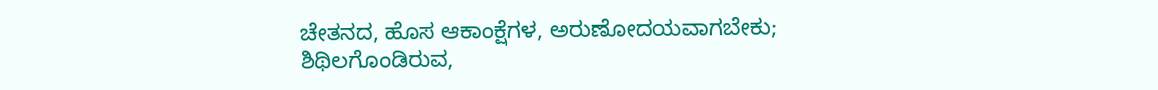ಚೇತನದ, ಹೊಸ ಆಕಾಂಕ್ಷೆಗಳ, ಅರುಣೋದಯವಾಗಬೇಕು;
ಶಿಥಿಲಗೊಂಡಿರುವ,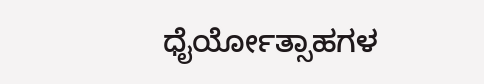ಧೈರ್ಯೋತ್ಸಾಹಗಳ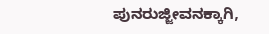ಪುನರುಜ್ಜೀವನಕ್ಕಾಗಿ,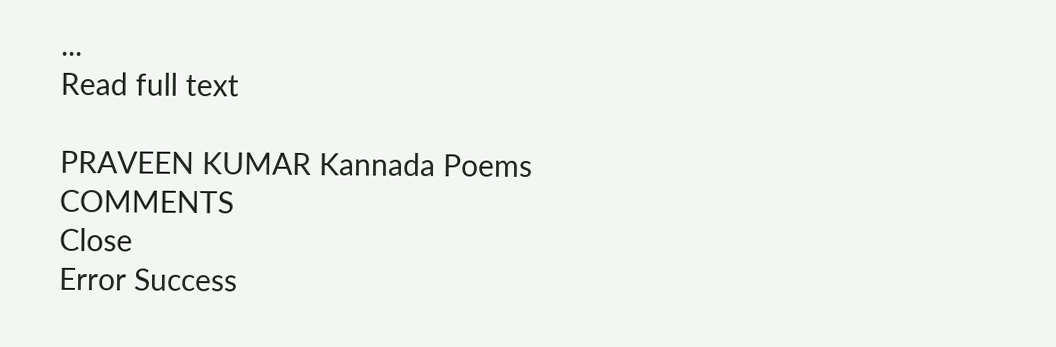...
Read full text

PRAVEEN KUMAR Kannada Poems
COMMENTS
Close
Error Success